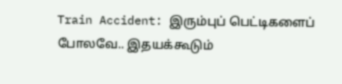Train Accident: இரும்புப் பெட்டிகளைப் போலவே.. இதயக்கூடும்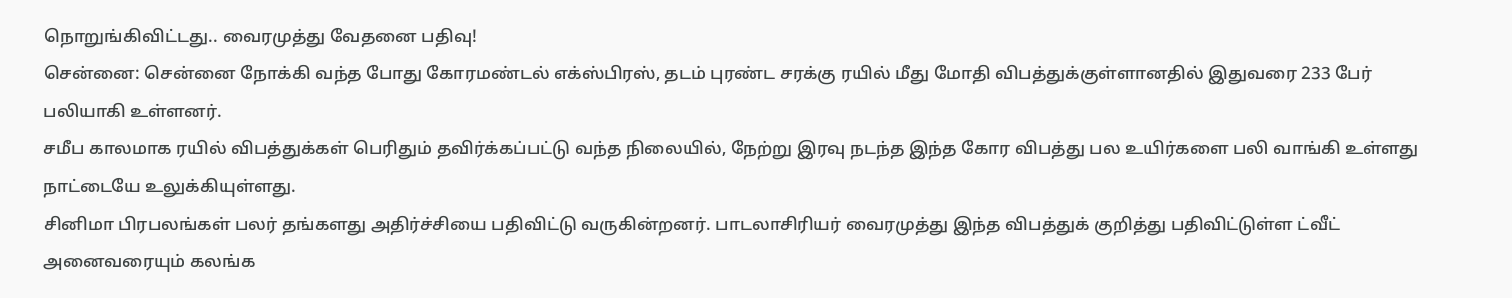நொறுங்கிவிட்டது.. வைரமுத்து வேதனை பதிவு!
சென்னை: சென்னை நோக்கி வந்த போது கோரமண்டல் எக்ஸ்பிரஸ், தடம் புரண்ட சரக்கு ரயில் மீது மோதி விபத்துக்குள்ளானதில் இதுவரை 233 பேர் பலியாகி உள்ளனர்.
சமீப காலமாக ரயில் விபத்துக்கள் பெரிதும் தவிர்க்கப்பட்டு வந்த நிலையில், நேற்று இரவு நடந்த இந்த கோர விபத்து பல உயிர்களை பலி வாங்கி உள்ளது நாட்டையே உலுக்கியுள்ளது.
சினிமா பிரபலங்கள் பலர் தங்களது அதிர்ச்சியை பதிவிட்டு வருகின்றனர். பாடலாசிரியர் வைரமுத்து இந்த விபத்துக் குறித்து பதிவிட்டுள்ள ட்வீட் அனைவரையும் கலங்க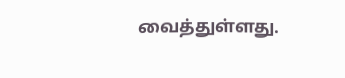வைத்துள்ளது.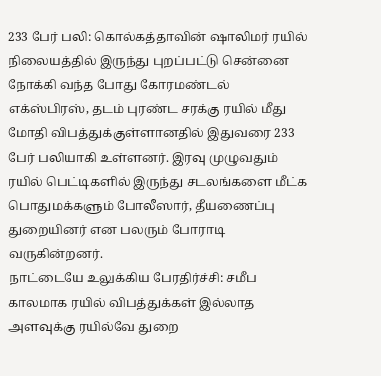233 பேர் பலி: கொல்கத்தாவின் ஷாலிமர் ரயில் நிலையத்தில் இருந்து புறப்பட்டு சென்னை நோக்கி வந்த போது கோரமண்டல் எக்ஸ்பிரஸ், தடம் புரண்ட சரக்கு ரயில் மீது மோதி விபத்துக்குள்ளானதில் இதுவரை 233 பேர் பலியாகி உள்ளனர். இரவு முழுவதும் ரயில் பெட்டிகளில் இருந்து சடலங்களை மீட்க பொதுமக்களும் போலீஸார், தீயணைப்பு துறையினர் என பலரும் போராடி வருகின்றனர்.
நாட்டையே உலுக்கிய பேரதிர்ச்சி: சமீப காலமாக ரயில் விபத்துக்கள் இல்லாத அளவுக்கு ரயில்வே துறை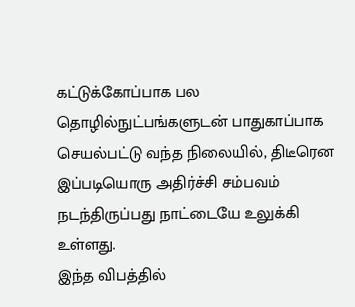கட்டுக்கோப்பாக பல தொழில்நுட்பங்களுடன் பாதுகாப்பாக செயல்பட்டு வந்த நிலையில், திடீரென இப்படியொரு அதிர்ச்சி சம்பவம் நடந்திருப்பது நாட்டையே உலுக்கி உள்ளது.
இந்த விபத்தில்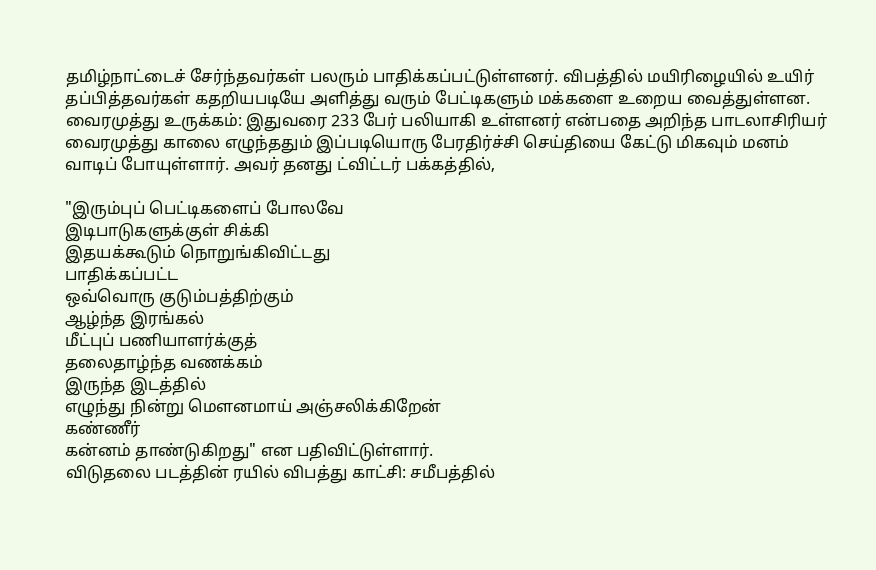தமிழ்நாட்டைச் சேர்ந்தவர்கள் பலரும் பாதிக்கப்பட்டுள்ளனர். விபத்தில் மயிரிழையில் உயிர் தப்பித்தவர்கள் கதறியபடியே அளித்து வரும் பேட்டிகளும் மக்களை உறைய வைத்துள்ளன.
வைரமுத்து உருக்கம்: இதுவரை 233 பேர் பலியாகி உள்ளனர் என்பதை அறிந்த பாடலாசிரியர் வைரமுத்து காலை எழுந்ததும் இப்படியொரு பேரதிர்ச்சி செய்தியை கேட்டு மிகவும் மனம் வாடிப் போயுள்ளார். அவர் தனது ட்விட்டர் பக்கத்தில்,

"இரும்புப் பெட்டிகளைப் போலவே
இடிபாடுகளுக்குள் சிக்கி
இதயக்கூடும் நொறுங்கிவிட்டது
பாதிக்கப்பட்ட
ஒவ்வொரு குடும்பத்திற்கும்
ஆழ்ந்த இரங்கல்
மீட்புப் பணியாளர்க்குத்
தலைதாழ்ந்த வணக்கம்
இருந்த இடத்தில்
எழுந்து நின்று மௌனமாய் அஞ்சலிக்கிறேன்
கண்ணீர்
கன்னம் தாண்டுகிறது" என பதிவிட்டுள்ளார்.
விடுதலை படத்தின் ரயில் விபத்து காட்சி: சமீபத்தில்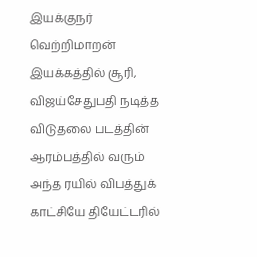இயக்குநர் வெற்றிமாறன் இயக்கத்தில் சூரி, விஜய்சேதுபதி நடித்த விடுதலை படத்தின் ஆரம்பத்தில் வரும் அந்த ரயில் விபத்துக் காட்சியே தியேட்டரில்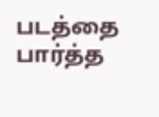படத்தை பார்த்த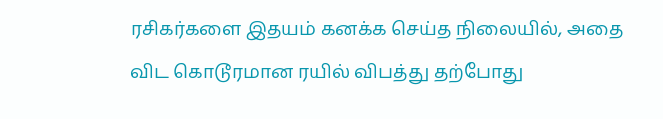ரசிகர்களை இதயம் கனக்க செய்த நிலையில், அதை விட கொடூரமான ரயில் விபத்து தற்போது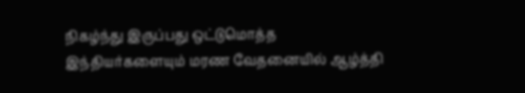நிகழ்ந்து இருப்பது ஒட்டுமொத்த இந்தியர்களையும் மரண வேதனையில் ஆழ்த்தி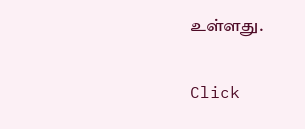உள்ளது.


Click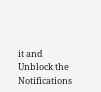it and Unblock the Notifications